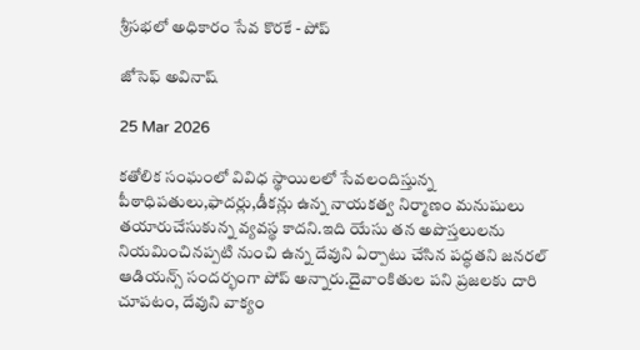శ్రీసభలో అధికారం సేవ కొరకే - పోప్

జోసెఫ్ అవినాష్

25 Mar 2026

కతోలిక సంఘంలో వివిధ స్థాయిలలో సేవలందిస్తున్న పీఠాధిపతులు,ఫాదర్లు,డీకన్లు ఉన్న నాయకత్వ నిర్మాణం మనుషులు తయారుచేసుకున్న వ్యవస్థ కాదని.ఇది యేసు తన అపొస్తలులను నియమించినప్పటి నుంచి ఉన్న దేవుని ఏర్పాటు చేసిన పద్ధతని జనరల్ ఆడియన్స్ సందర్భంగా పోప్ అన్నారు.దైవాంకితుల పని ప్రజలకు దారి చూపటం, దేవుని వాక్యం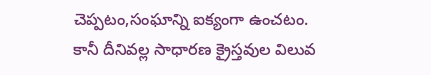చెప్పటం,సంఘాన్ని ఐక్యంగా ఉంచటం. కానీ దీనివల్ల సాధారణ క్రైస్తవుల విలువ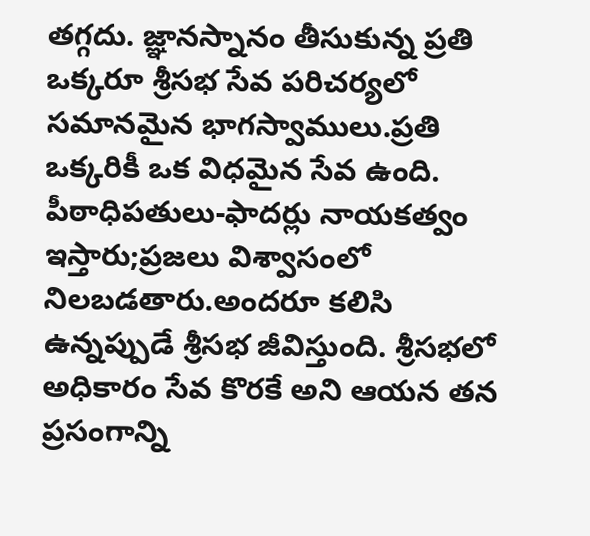తగ్గదు. జ్ఞానస్నానం తీసుకున్న ప్రతి ఒక్కరూ శ్రీసభ సేవ పరిచర్యలో సమానమైన భాగస్వాములు.ప్రతి ఒక్కరికీ ఒక విధమైన సేవ ఉంది. పీఠాధిపతులు-ఫాదర్లు నాయకత్వం ఇస్తారు;ప్రజలు విశ్వాసంలో నిలబడతారు.అందరూ కలిసి ఉన్నప్పుడే శ్రీసభ జీవిస్తుంది. శ్రీసభలో అధికారం సేవ కొరకే అని ఆయన తన ప్రసంగాన్ని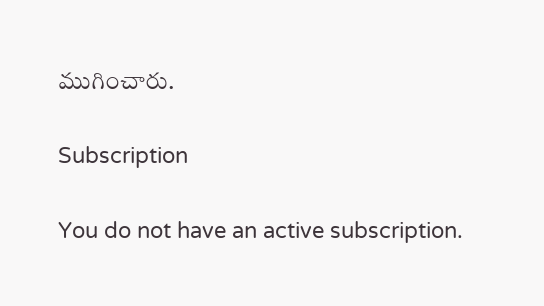ముగించారు.

Subscription

You do not have an active subscription.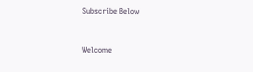Subscribe Below


Welcome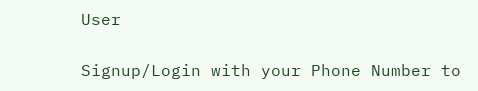User

Signup/Login with your Phone Number to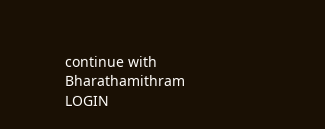continue with Bharathamithram
LOGIN